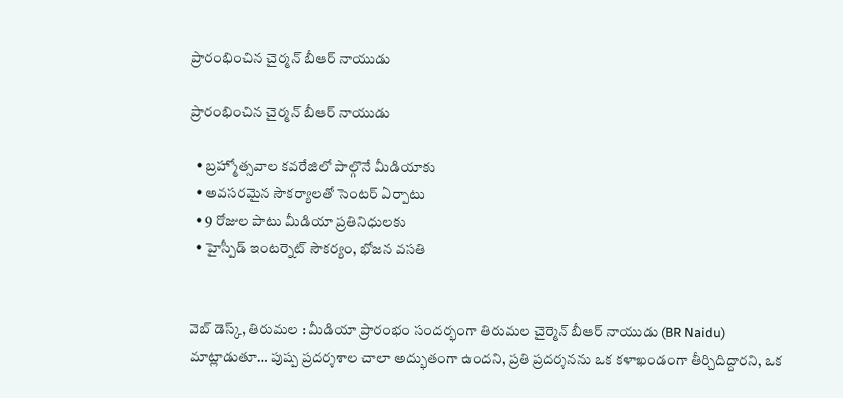ప్రారంభించిన చైర్మన్ బీఆర్ నాయుడు

ప్రారంభించిన చైర్మన్ బీఆర్ నాయుడు

  • బ్రహ్మోత్సవాల కవరేజిలో పాల్గొనే మీడియాకు
  • అవసరమైన సౌకర్యాలతో సెంటర్ ఏర్పాటు
  • 9 రోజుల పాటు మీడియా ప్రతినిధులకు
  • హైస్పీడ్ ఇంటర్నెట్ సౌకర్యం, భోజన వసతి


వెబ్ డెస్క్, తిరుమల : మీడియా ప్రారంభం సందర్భంగా తిరుమల చైర్మెన్ బీఆర్ నాయుడు (BR Naidu) మాట్లాడుతూ… పుష్ప ప్రదర్శశాల చాలా అద్భుతంగా ఉందని, ప్రతి ప్రదర్శనను ఒక కళాఖండంగా తీర్చిదిద్దారని, ఒక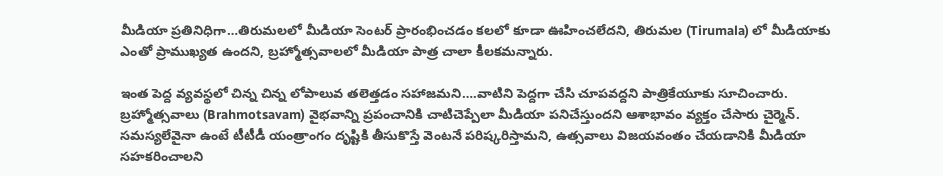మీడియా ప్రతినిధిగా…తిరుమలలో మీడియా సెంటర్ ప్రారంభించడం కలలో కూడా ఊహించలేదని, తిరుమల (Tirumala) లో మీడియాకు ఎంతో ప్రాముఖ్యత ఉందని, బ్రహ్మోత్సవాలలో మీడియా పాత్ర చాలా కీలకమన్నారు.

ఇంత పెద్ద వ్యవస్థలో చిన్న చిన్న లోపాలువ తలెత్తడం సహాజమని….వాటిని పెద్దగా చేసి చూపవద్దని పాత్రికేయూకు సూచించారు.
బ్రహ్మోత్సవాలు (Brahmotsavam) వైభవాన్ని ప్రపంచానికి చాటిచెప్పేలా మీడియా పనిచేస్తుందని ఆశాభావం వ్యక్తం చేసారు చైర్మెన్. సమస్యలేవైనా ఉంటే టీటీడీ యంత్రాంగం దృష్టికి తీసుకొస్తే వెంటనే పరిష్కరిస్తామని, ఉత్సవాలు విజయవంతం చేయడానికి మీడియా సహకరించాలని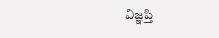విజ్ఞప్తి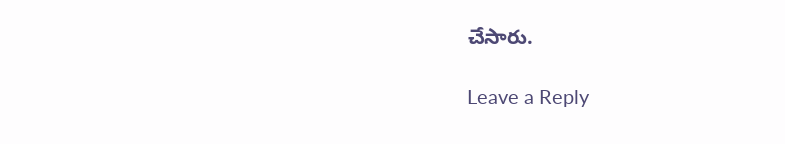చేసారు.

Leave a Reply